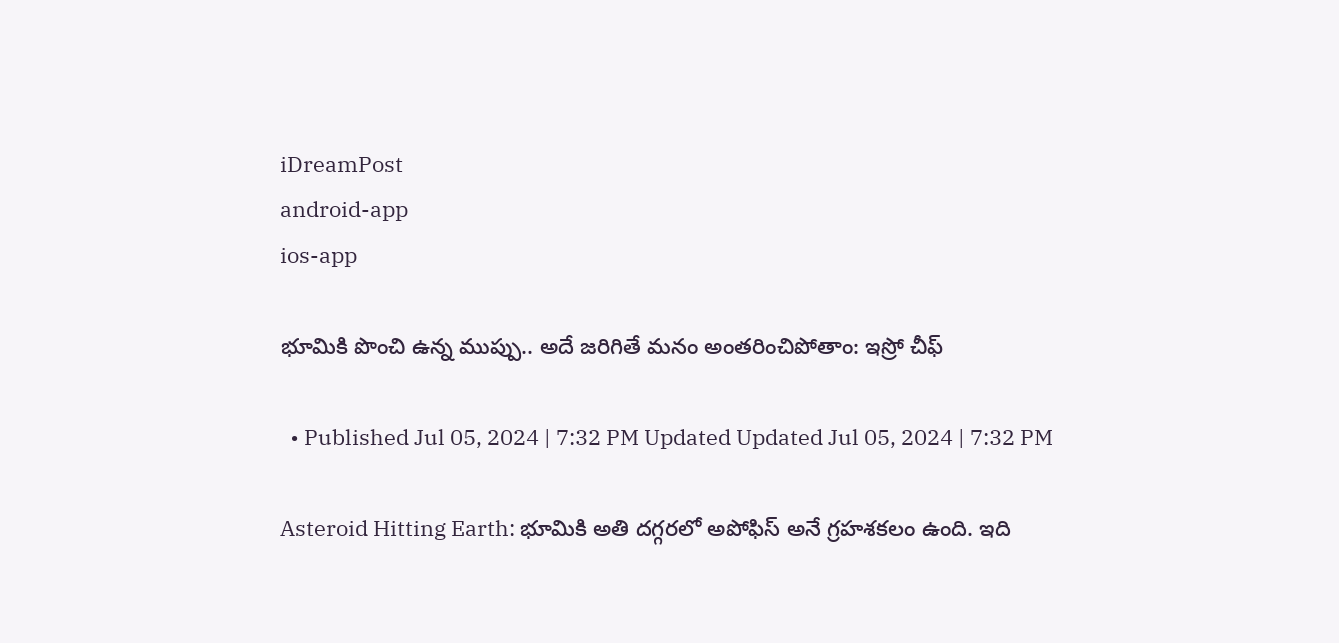iDreamPost
android-app
ios-app

భూమికి పొంచి ఉన్న ముప్పు.. అదే జరిగితే మనం అంతరించిపోతాం: ఇస్రో చీఫ్

  • Published Jul 05, 2024 | 7:32 PM Updated Updated Jul 05, 2024 | 7:32 PM

Asteroid Hitting Earth: భూమికి అతి దగ్గరలో అపోఫిస్ అనే గ్రహశకలం ఉంది. ఇది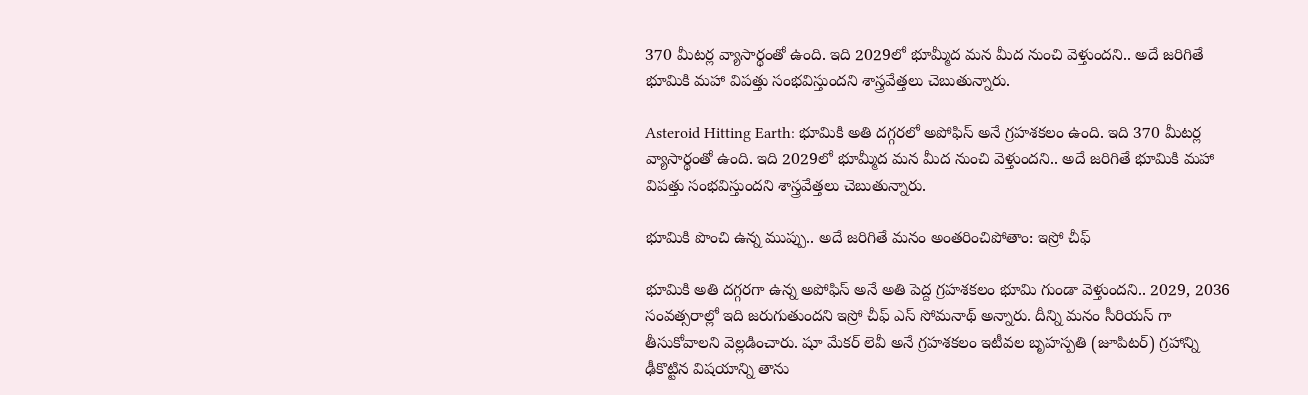370 మీటర్ల వ్యాసార్థంతో ఉంది. ఇది 2029లో భూమ్మీద మన మీద నుంచి వెళ్తుందని.. అదే జరిగితే భూమికి మహా విపత్తు సంభవిస్తుందని శాస్త్రవేత్తలు చెబుతున్నారు.

Asteroid Hitting Earth: భూమికి అతి దగ్గరలో అపోఫిస్ అనే గ్రహశకలం ఉంది. ఇది 370 మీటర్ల వ్యాసార్థంతో ఉంది. ఇది 2029లో భూమ్మీద మన మీద నుంచి వెళ్తుందని.. అదే జరిగితే భూమికి మహా విపత్తు సంభవిస్తుందని శాస్త్రవేత్తలు చెబుతున్నారు.

భూమికి పొంచి ఉన్న ముప్పు.. అదే జరిగితే మనం అంతరించిపోతాం: ఇస్రో చీఫ్

భూమికి అతి దగ్గరగా ఉన్న అపోఫిస్ అనే అతి పెద్ద గ్రహశకలం భూమి గుండా వెళ్తుందని.. 2029, 2036 సంవత్సరాల్లో ఇది జరుగుతుందని ఇస్రో చీఫ్ ఎస్ సోమనాథ్ అన్నారు. దీన్ని మనం సీరియస్ గా తీసుకోవాలని వెల్లడించారు. షూ మేకర్ లెవీ అనే గ్రహశకలం ఇటీవల బృహస్పతి (జూపిటర్) గ్రహాన్ని ఢీకొట్టిన విషయాన్ని తాను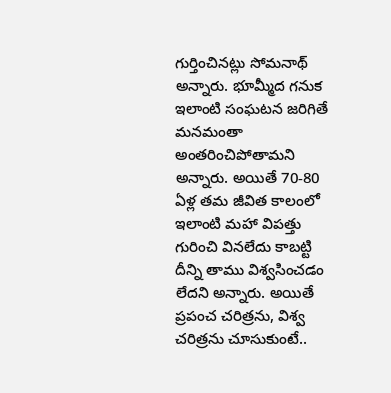గుర్తించినట్లు సోమనాథ్ అన్నారు. భూమ్మీద గనుక ఇలాంటి సంఘటన జరిగితే మనమంతా అంతరించిపోతామని అన్నారు. అయితే 70-80 ఏళ్ల తమ జీవిత కాలంలో ఇలాంటి మహా విపత్తు గురించి వినలేదు కాబట్టి దీన్ని తాము విశ్వసించడం లేదని అన్నారు. అయితే ప్రపంచ చరిత్రను, విశ్వ చరిత్రను చూసుకుంటే..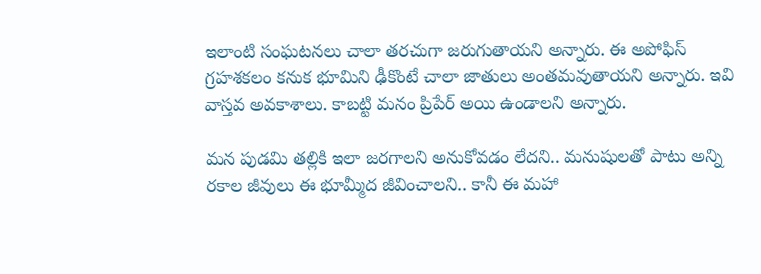ఇలాంటి సంఘటనలు చాలా తరచుగా జరుగుతాయని అన్నారు. ఈ అపోఫిస్ గ్రహశకలం కనుక భూమిని ఢీకొంటే చాలా జాతులు అంతమవుతాయని అన్నారు. ఇవి వాస్తవ అవకాశాలు. కాబట్టి మనం ప్రిపేర్ అయి ఉండాలని అన్నారు.

మన పుడమి తల్లికి ఇలా జరగాలని అనుకోవడం లేదని.. మనుషులతో పాటు అన్ని రకాల జీవులు ఈ భూమ్మీద జీవించాలని.. కానీ ఈ మహా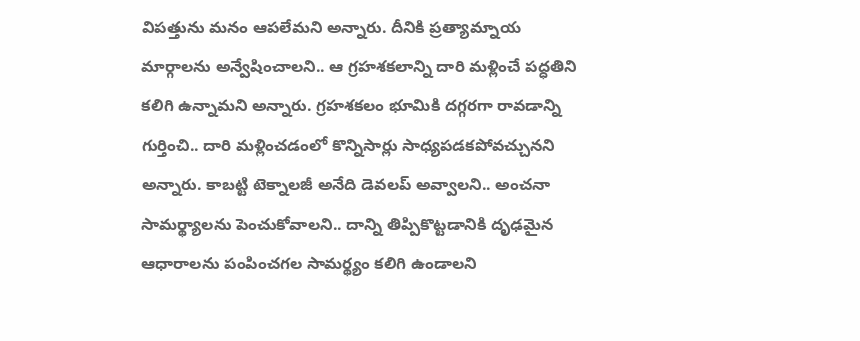విపత్తును మనం ఆపలేమని అన్నారు. దీనికి ప్రత్యామ్నాయ మార్గాలను అన్వేషించాలని.. ఆ గ్రహశకలాన్ని దారి మళ్లించే పద్ధతిని కలిగి ఉన్నామని అన్నారు. గ్రహశకలం భూమికి దగ్గరగా రావడాన్ని గుర్తించి.. దారి మళ్లించడంలో కొన్నిసార్లు సాధ్యపడకపోవచ్చునని అన్నారు. కాబట్టి టెక్నాలజీ అనేది డెవలప్ అవ్వాలని.. అంచనా సామర్థ్యాలను పెంచుకోవాలని.. దాన్ని తిప్పికొట్టడానికి దృఢమైన ఆధారాలను పంపించగల సామర్థ్యం కలిగి ఉండాలని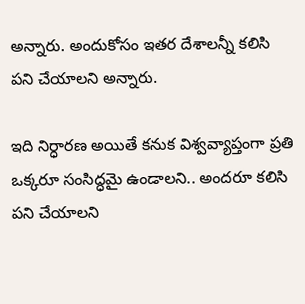అన్నారు. అందుకోసం ఇతర దేశాలన్నీ కలిసి పని చేయాలని అన్నారు.

ఇది నిర్ధారణ అయితే కనుక విశ్వవ్యాప్తంగా ప్రతి ఒక్కరూ సంసిద్ధమై ఉండాలని.. అందరూ కలిసి పని చేయాలని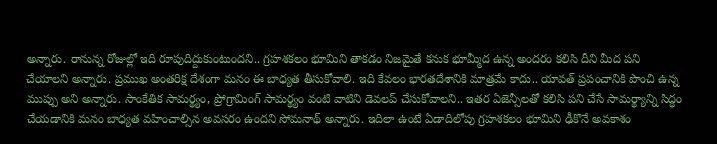అన్నారు. రానున్న రోజుల్లో ఇది రూపుదిద్దుకుంటుందని.. గ్రహశకలం భూమిని తాకడం నిజమైతే కనుక భూమ్మీద ఉన్న అందరం కలిసి దీని మీద పని చేయాలని అన్నారు. ప్రముఖ అంతరిక్ష దేశంగా మనం ఈ బాధ్యత తీసుకోవాలి. ఇది కేవలం భారతదేశానికి మాత్రమే కాదు.. యావత్ ప్రపంచానికి పొంచి ఉన్న ముప్పు అని అన్నారు. సాంకేతిక సామర్థ్యం, ప్రోగ్రామింగ్ సామర్థ్యం వంటి వాటిని డెవలప్ చేసుకోవాలని.. ఇతర ఏజెన్సీలతో కలిసి పని చేసే సామర్థ్యాన్ని సిద్ధం చేయడానికి మనం బాధ్యత వహించాల్సిన అవసరం ఉందని సోమనాథ్ అన్నారు. ఇదిలా ఉంటే ఏడాదిలోపు గ్రహశకలం భూమిని ఢీకొనే అవకాశం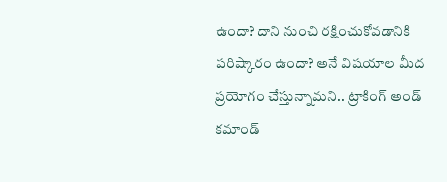ఉందా? దాని నుంచి రక్షించుకోవడానికి పరిష్కారం ఉందా? అనే విషయాల మీద ప్రయోగం చేస్తున్నామని.. ట్రాకింగ్ అండ్ కమాండ్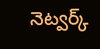నెట్వర్క్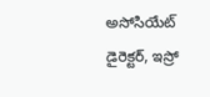అసోసియేట్ డైరెక్టర్, ఇస్రో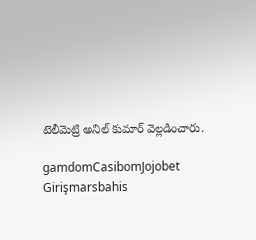టెలీమెట్రి అనిల్ కుమార్ వెల్లడించారు.

gamdomCasibomJojobet Girişmarsbahis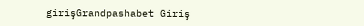girişGrandpashabet Giriş